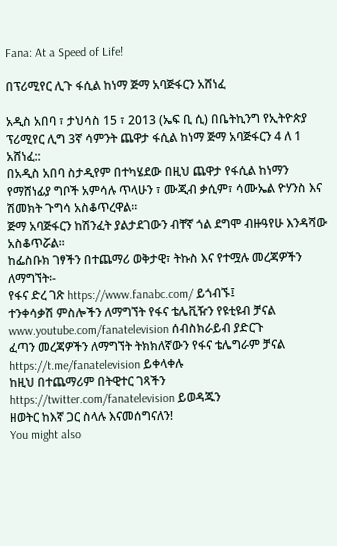Fana: At a Speed of Life!

በፕሪሚየር ሊጉ ፋሲል ከነማ ጅማ አባጅፋርን አሸነፈ

አዲስ አበባ ፣ ታህሳስ 15 ፣ 2013 (ኤፍ ቢ ሲ) በቤትኪንግ የኢትዮጵያ ፕሪሚየር ሊግ 3ኛ ሳምንት ጨዋታ ፋሲል ከነማ ጅማ አባጅፋርን 4 ለ 1 አሸነፈ::
በአዲስ አበባ ስታዲየም በተካሄደው በዚህ ጨዋታ የፋሲል ከነማን የማሸነፊያ ግቦች አምሳሉ ጥላሁን ፣ ሙጂብ ቃሲም፣ ሳሙኤል ዮሃንስ እና ሽመክት ጉግሳ አስቆጥረዋል።
ጅማ አባጅፋርን ከሽንፈት ያልታደገውን ብቸኛ ጎል ደግሞ ብዙዓየሁ እንዳሻው አስቆጥሯል፡፡
ከፌስቡክ ገፃችን በተጨማሪ ወቅታዊ፣ ትኩስ እና የተሟሉ መረጃዎችን ለማግኘት፡-
የፋና ድረ ገጽ https://www.fanabc.com/ ይጎብኙ፤
ተንቀሳቃሽ ምስሎችን ለማግኘት የፋና ቴሌቪዥን የዩቲዩብ ቻናል www.youtube.com/fanatelevision ሰብስክራይብ ያድርጉ
ፈጣን መረጃዎችን ለማግኘት ትክክለኛውን የፋና ቴሌግራም ቻናል https://t.me/fanatelevision ይቀላቀሉ
ከዚህ በተጨማሪም በትዊተር ገጻችን https://twitter.com/fanatelevision ይወዳጁን
ዘወትር ከእኛ ጋር ስላሉ እናመሰግናለን!
You might also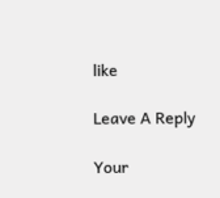like

Leave A Reply

Your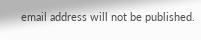email address will not be published.